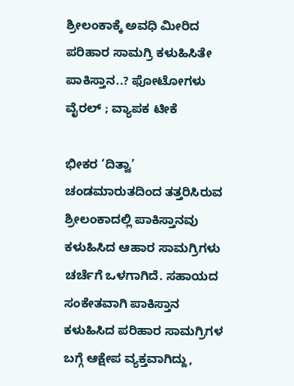ಶ್ರೀಲಂಕಾಕ್ಕೆ ಅವಧಿ ಮೀರಿದ ಪರಿಹಾರ ಸಾಮಗ್ರಿ ಕಳುಹಿಸಿತೇ ಪಾಕಿಸ್ತಾನ..? ಫೋಟೋಗಳು ವೈರಲ್ ; ವ್ಯಾಪಕ ಟೀಕೆ

ಭೀಕರ ‘ದಿತ್ವಾ’ ಚಂಡಮಾರುತದಿಂದ ತತ್ತರಿಸಿರುವ ಶ್ರೀಲಂಕಾದಲ್ಲಿ ಪಾಕಿಸ್ತಾನವು ಕಳುಹಿಸಿದ ಆಹಾರ ಸಾಮಗ್ರಿಗಳು ಚರ್ಚೆಗೆ ಒಳಗಾಗಿದೆ. ಸಹಾಯದ ಸಂಕೇತವಾಗಿ ಪಾಕಿಸ್ತಾನ ಕಳುಹಿಸಿದ ಪರಿಹಾರ ಸಾಮಗ್ರಿಗಳ ಬಗ್ಗೆ ಆಕ್ಷೇಪ ವ್ಯಕ್ತವಾಗಿದ್ದು,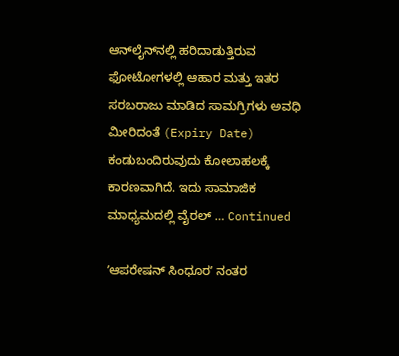ಆನ್‌ಲೈನ್‌ನಲ್ಲಿ ಹರಿದಾಡುತ್ತಿರುವ ಫೋಟೋಗಳಲ್ಲಿ ಆಹಾರ ಮತ್ತು ಇತರ ಸರಬರಾಜು ಮಾಡಿದ ಸಾಮಗ್ರಿಗಳು ಅವಧಿ ಮೀರಿದಂತೆ (Expiry Date) ಕಂಡುಬಂದಿರುವುದು ಕೋಲಾಹಲಕ್ಕೆ ಕಾರಣವಾಗಿದೆ. ಇದು ಸಾಮಾಜಿಕ ಮಾಧ್ಯಮದಲ್ಲಿ ವೈರಲ್‌ … Continued

ʼಆಪರೇಷನ್ ಸಿಂಧೂರʼ ನಂತರ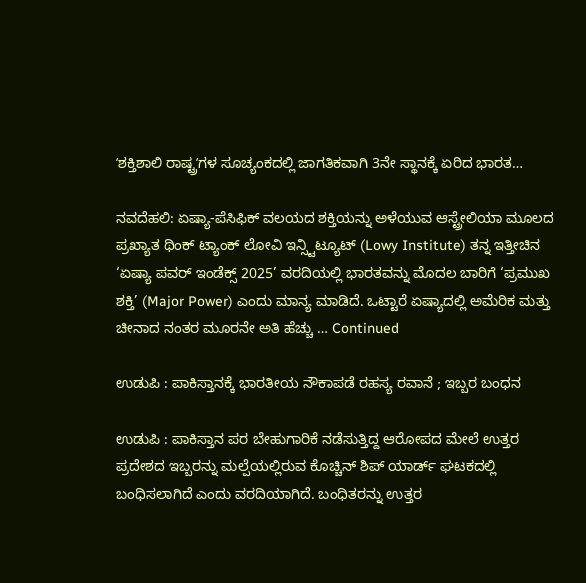ʼಶಕ್ತಿಶಾಲಿ ರಾಷ್ಟ್ರʼಗಳ ಸೂಚ್ಯಂಕದಲ್ಲಿ ಜಾಗತಿಕವಾಗಿ 3ನೇ ಸ್ಥಾನಕ್ಕೆ ಏರಿದ ಭಾರತ…

ನವದೆಹಲಿ: ಏಷ್ಯಾ-ಪೆಸಿಫಿಕ್ ವಲಯದ ಶಕ್ತಿಯನ್ನು ಅಳೆಯುವ ಆಸ್ಟ್ರೇಲಿಯಾ ಮೂಲದ ಪ್ರಖ್ಯಾತ ಥಿಂಕ್ ಟ್ಯಾಂಕ್ ಲೋವಿ ಇನ್ಸ್ಟಿಟ್ಯೂಟ್‌ (Lowy Institute) ತನ್ನ ಇತ್ತೀಚಿನ ‘ಏಷ್ಯಾ ಪವರ್ ಇಂಡೆಕ್ಸ್ 2025’ ವರದಿಯಲ್ಲಿ ಭಾರತವನ್ನು ಮೊದಲ ಬಾರಿಗೆ ‘ಪ್ರಮುಖ ಶಕ್ತಿ’ (Major Power) ಎಂದು ಮಾನ್ಯ ಮಾಡಿದೆ. ಒಟ್ಟಾರೆ ಏಷ್ಯಾದಲ್ಲಿ ಅಮೆರಿಕ ಮತ್ತು ಚೀನಾದ ನಂತರ ಮೂರನೇ ಅತಿ ಹೆಚ್ಚು … Continued

ಉಡುಪಿ : ಪಾಕಿಸ್ತಾನಕ್ಕೆ ಭಾರತೀಯ ನೌಕಾಪಡೆ ರಹಸ್ಯ ರವಾನೆ ; ಇಬ್ಬರ ಬಂಧನ

ಉಡುಪಿ : ಪಾಕಿಸ್ತಾನ ಪರ ಬೇಹುಗಾರಿಕೆ ನಡೆಸುತ್ತಿದ್ದ ಆರೋಪದ ಮೇಲೆ ಉತ್ತರ ಪ್ರದೇಶದ ಇಬ್ಬರನ್ನು ಮಲ್ಪೆಯಲ್ಲಿರುವ ಕೊಚ್ಚಿನ್ ಶಿಪ್ ಯಾರ್ಡ್ ಘಟಕದಲ್ಲಿ ಬಂಧಿಸಲಾಗಿದೆ ಎಂದು ವರದಿಯಾಗಿದೆ. ಬಂಧಿತರನ್ನು ಉತ್ತರ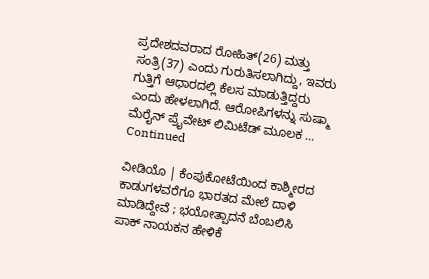ಪ್ರದೇಶದವರಾದ ರೋಹಿತ್(26) ಮತ್ತು ಸಂತ್ರಿ(37) ಎಂದು ಗುರುತಿಸಲಾಗಿದ್ದು, ಇವರು ಗುತ್ತಿಗೆ ಆಧಾರದಲ್ಲಿ ಕೆಲಸ ಮಾಡುತ್ತಿದ್ದರು ಎಂದು ಹೇಳಲಾಗಿದೆ. ಆರೋಪಿಗಳನ್ನು ಸುಷ್ಮಾ ಮೆರೈನ್ ಪ್ರೈವೇಟ್ ಲಿಮಿಟೆಡ್ ಮೂಲಕ … Continued

ವೀಡಿಯೊ | ಕೆಂಪುಕೋಟೆಯಿಂದ ಕಾಶ್ಮೀರದ ಕಾಡುಗಳವರೆಗೂ ಭಾರತದ ಮೇಲೆ ದಾಳಿ ಮಾಡಿದ್ದೇವೆ ; ಭಯೋತ್ಪಾದನೆ ಬೆಂಬಲಿಸಿ ಪಾಕ್‌ ನಾಯಕನ ಹೇಳಿಕೆ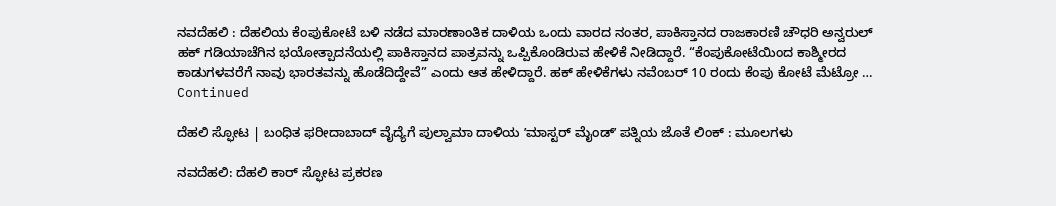ನವದೆಹಲಿ : ದೆಹಲಿಯ ಕೆಂಪುಕೋಟೆ ಬಳಿ ನಡೆದ ಮಾರಣಾಂತಿಕ ದಾಳಿಯ ಒಂದು ವಾರದ ನಂತರ, ಪಾಕಿಸ್ತಾನದ ರಾಜಕಾರಣಿ ಚೌಧರಿ ಅನ್ವರುಲ್ ಹಕ್ ಗಡಿಯಾಚೆಗಿನ ಭಯೋತ್ಪಾದನೆಯಲ್ಲಿ ಪಾಕಿಸ್ತಾನದ ಪಾತ್ರವನ್ನು ಒಪ್ಪಿಕೊಂಡಿರುವ ಹೇಳಿಕೆ ನೀಡಿದ್ದಾರೆ. “ಕೆಂಪುಕೋಟೆಯಿಂದ ಕಾಶ್ಮೀರದ ಕಾಡುಗಳವರೆಗೆ ನಾವು ಭಾರತವನ್ನು ಹೊಡೆದಿದ್ದೇವೆ” ಎಂದು ಆತ ಹೇಳಿದ್ದಾರೆ. ಹಕ್ ಹೇಳಿಕೆಗಳು ನವೆಂಬರ್ 10 ರಂದು ಕೆಂಪು ಕೋಟೆ ಮೆಟ್ರೋ … Continued

ದೆಹಲಿ ಸ್ಫೋಟ | ಬಂಧಿತ ಫರೀದಾಬಾದ್ ವೈದ್ಯೆಗೆ ಪುಲ್ವಾಮಾ ದಾಳಿಯ ʼಮಾಸ್ಟರ್ ಮೈಂಡ್‌ʼ ಪತ್ನಿಯ ಜೊತೆ ಲಿಂಕ್‌ : ಮೂಲಗಳು

ನವದೆಹಲಿ: ದೆಹಲಿ ಕಾರ್‌ ಸ್ಫೋಟ ಪ್ರಕರಣ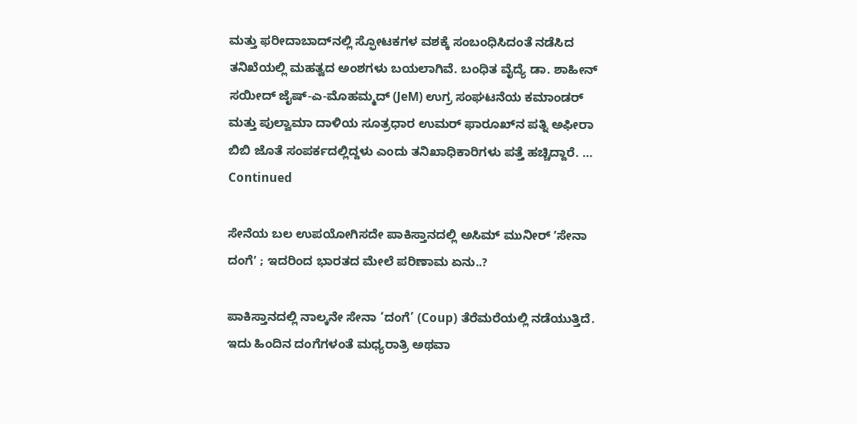ಮತ್ತು ಫರೀದಾಬಾದ್‌ನಲ್ಲಿ ಸ್ಫೋಟಕಗಳ ವಶಕ್ಕೆ ಸಂಬಂಧಿಸಿದಂತೆ ನಡೆಸಿದ ತನಿಖೆಯಲ್ಲಿ ಮಹತ್ವದ ಅಂಶಗಳು ಬಯಲಾಗಿವೆ. ಬಂಧಿತ ವೈದ್ಯೆ ಡಾ. ಶಾಹೀನ್ ಸಯೀದ್ ಜೈಷ್-ಎ-ಮೊಹಮ್ಮದ್ (JeM) ಉಗ್ರ ಸಂಘಟನೆಯ ಕಮಾಂಡರ್ ಮತ್ತು ಪುಲ್ವಾಮಾ ದಾಳಿಯ ಸೂತ್ರಧಾರ ಉಮರ್ ಫಾರೂಖ್‌ನ ಪತ್ನಿ ಅಫೀರಾ ಬಿಬಿ ಜೊತೆ ಸಂಪರ್ಕದಲ್ಲಿದ್ದಳು ಎಂದು ತನಿಖಾಧಿಕಾರಿಗಳು ಪತ್ತೆ ಹಚ್ಚಿದ್ದಾರೆ. … Continued

ಸೇನೆಯ ಬಲ ಉಪಯೋಗಿಸದೇ ಪಾಕಿಸ್ತಾನದಲ್ಲಿ ಅಸಿಮ್ ಮುನೀರ್ ʼಸೇನಾ ದಂಗೆʼ ; ಇದರಿಂದ ಭಾರತದ ಮೇಲೆ ಪರಿಣಾಮ ಏನು..?

ಪಾಕಿಸ್ತಾನದಲ್ಲಿ ನಾಲ್ಕನೇ ಸೇನಾ ‘ದಂಗೆ’ (Coup) ತೆರೆಮರೆಯಲ್ಲಿ ನಡೆಯುತ್ತಿದೆ. ಇದು ಹಿಂದಿನ ದಂಗೆಗಳಂತೆ ಮಧ್ಯರಾತ್ರಿ ಅಥವಾ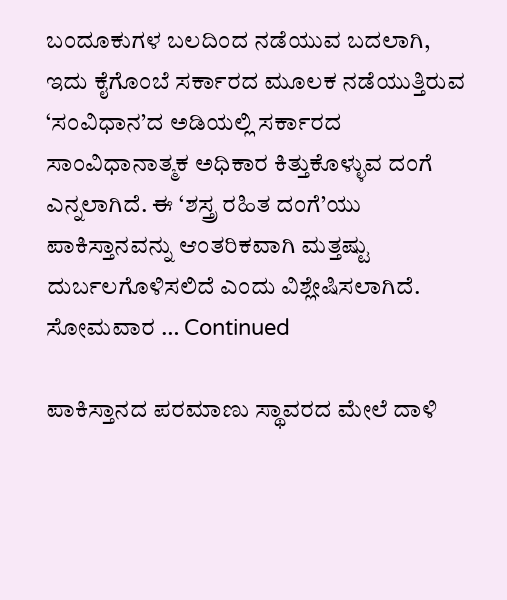ಬಂದೂಕುಗಳ ಬಲದಿಂದ ನಡೆಯುವ ಬದಲಾಗಿ, ಇದು ಕೈಗೊಂಬೆ ಸರ್ಕಾರದ ಮೂಲಕ ನಡೆಯುತ್ತಿರುವ ‘ಸಂವಿಧಾನ’ದ ಅಡಿಯಲ್ಲಿ ಸರ್ಕಾರದ ಸಾಂವಿಧಾನಾತ್ಮಕ ಅಧಿಕಾರ ಕಿತ್ತುಕೊಳ್ಳುವ ದಂಗೆ ಎನ್ನಲಾಗಿದೆ. ಈ ‘ಶಸ್ತ್ರ ರಹಿತ ದಂಗೆ’ಯು ಪಾಕಿಸ್ತಾನವನ್ನು ಆಂತರಿಕವಾಗಿ ಮತ್ತಷ್ಟು ದುರ್ಬಲಗೊಳಿಸಲಿದೆ ಎಂದು ವಿಶ್ಲೇಷಿಸಲಾಗಿದೆ. ಸೋಮವಾರ … Continued

ಪಾಕಿಸ್ತಾನದ ಪರಮಾಣು ಸ್ಥಾವರದ ಮೇಲೆ ದಾಳಿ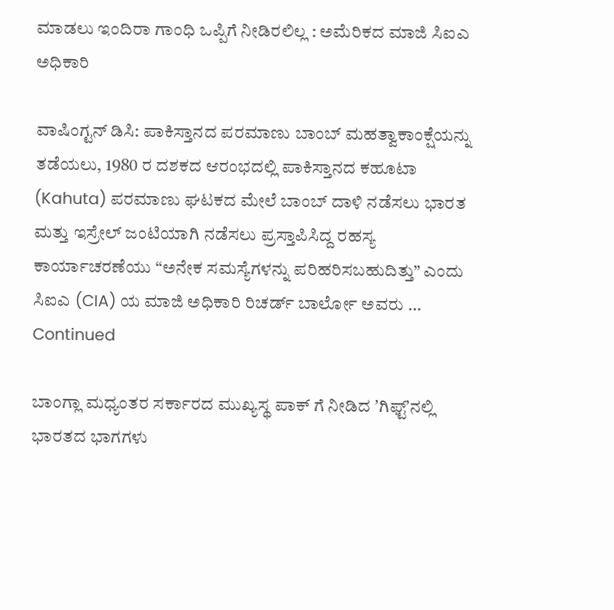ಮಾಡಲು ಇಂದಿರಾ ಗಾಂಧಿ ಒಪ್ಪಿಗೆ ನೀಡಿರಲಿಲ್ಲ : ಅಮೆರಿಕದ ಮಾಜಿ ಸಿಐಎ ಅಧಿಕಾರಿ

ವಾಷಿಂಗ್ಟನ್ ಡಿಸಿ: ಪಾಕಿಸ್ತಾನದ ಪರಮಾಣು ಬಾಂಬ್‌ ಮಹತ್ವಾಕಾಂಕ್ಷೆಯನ್ನು ತಡೆಯಲು, 1980 ರ ದಶಕದ ಆರಂಭದಲ್ಲಿ ಪಾಕಿಸ್ತಾನದ ಕಹೂಟಾ (Kahuta) ಪರಮಾಣು ಘಟಕದ ಮೇಲೆ ಬಾಂಬ್ ದಾಳಿ ನಡೆಸಲು ಭಾರತ ಮತ್ತು ಇಸ್ರೇಲ್ ಜಂಟಿಯಾಗಿ ನಡೆಸಲು ಪ್ರಸ್ತಾಪಿಸಿದ್ದ ರಹಸ್ಯ ಕಾರ್ಯಾಚರಣೆಯು “ಅನೇಕ ಸಮಸ್ಯೆಗಳನ್ನು ಪರಿಹರಿಸಬಹುದಿತ್ತು” ಎಂದು ಸಿಐಎ (CIA) ಯ ಮಾಜಿ ಅಧಿಕಾರಿ ರಿಚರ್ಡ್ ಬಾರ್ಲೋ ಅವರು … Continued

ಬಾಂಗ್ಲಾ ಮಧ್ಯಂತರ ಸರ್ಕಾರದ ಮುಖ್ಯಸ್ಥ ಪಾಕ್‌ ಗೆ ನೀಡಿದ ʼಗಿಫ್ಟ್‌ʼನಲ್ಲಿ ಭಾರತದ ಭಾಗಗಳು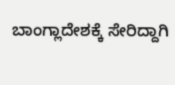ಬಾಂಗ್ಲಾದೇಶಕ್ಕೆ ಸೇರಿದ್ದಾಗಿ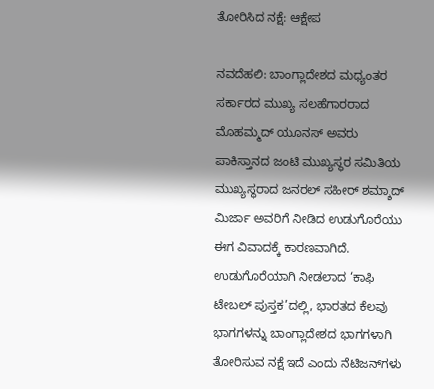ತೋರಿಸಿದ ನಕ್ಷೆ: ಆಕ್ಷೇಪ

ನವದೆಹಲಿ: ಬಾಂಗ್ಲಾದೇಶದ ಮಧ್ಯಂತರ ಸರ್ಕಾರದ ಮುಖ್ಯ ಸಲಹೆಗಾರರಾದ ಮೊಹಮ್ಮದ್ ಯೂನಸ್ ಅವರು ಪಾಕಿಸ್ತಾನದ ಜಂಟಿ ಮುಖ್ಯಸ್ಥರ ಸಮಿತಿಯ ಮುಖ್ಯಸ್ಥರಾದ ಜನರಲ್ ಸಹೀರ್ ಶಮ್ಶಾದ್ ಮಿರ್ಜಾ ಅವರಿಗೆ ನೀಡಿದ ಉಡುಗೊರೆಯು ಈಗ ವಿವಾದಕ್ಕೆ ಕಾರಣವಾಗಿದೆ. ಉಡುಗೊರೆಯಾಗಿ ನೀಡಲಾದ ‘ಕಾಫಿ ಟೇಬಲ್ ಪುಸ್ತಕ’ದಲ್ಲಿ, ಭಾರತದ ಕೆಲವು ಭಾಗಗಳನ್ನು ಬಾಂಗ್ಲಾದೇಶದ ಭಾಗಗಳಾಗಿ ತೋರಿಸುವ ನಕ್ಷೆ ಇದೆ ಎಂದು ನೆಟಿಜನ್‌ಗಳು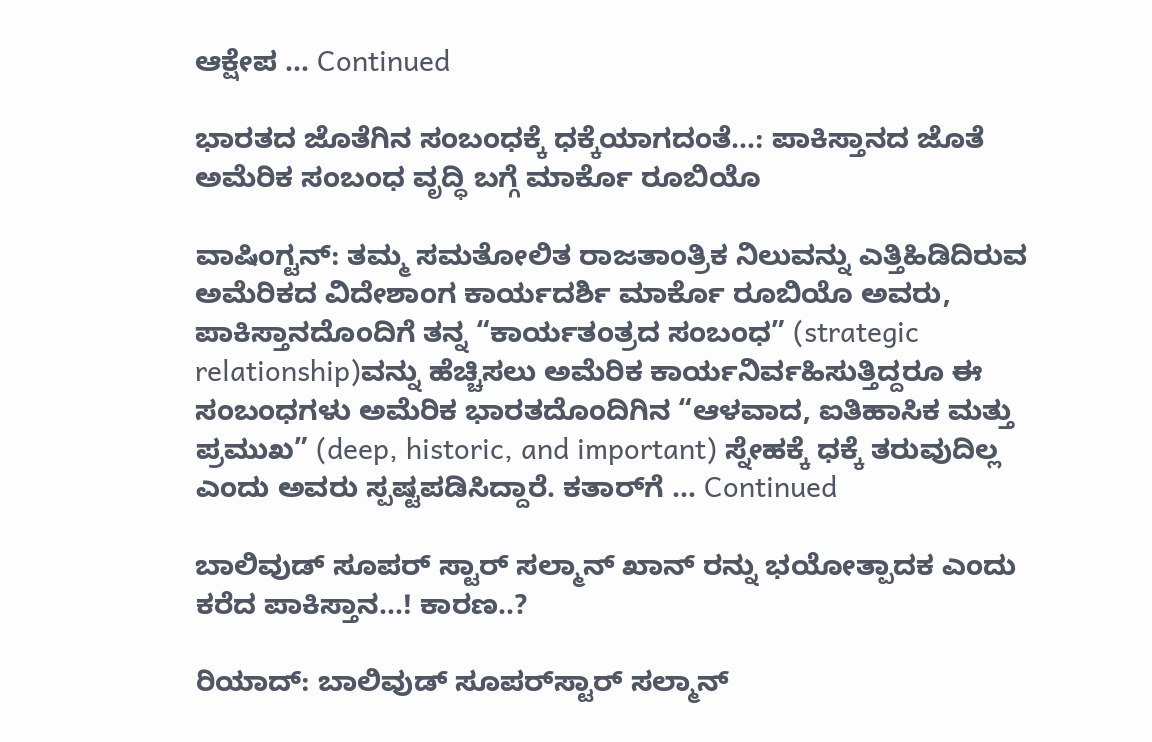ಆಕ್ಷೇಪ … Continued

ಭಾರತದ ಜೊತೆಗಿನ ಸಂಬಂಧಕ್ಕೆ ಧಕ್ಕೆಯಾಗದಂತೆ…: ಪಾಕಿಸ್ತಾನದ ಜೊತೆ ಅಮೆರಿಕ ಸಂಬಂಧ ವೃದ್ಧಿ ಬಗ್ಗೆ ಮಾರ್ಕೊ ರೂಬಿಯೊ

ವಾಷಿಂಗ್ಟನ್: ತಮ್ಮ ಸಮತೋಲಿತ ರಾಜತಾಂತ್ರಿಕ ನಿಲುವನ್ನು ಎತ್ತಿಹಿಡಿದಿರುವ ಅಮೆರಿಕದ ವಿದೇಶಾಂಗ ಕಾರ್ಯದರ್ಶಿ ಮಾರ್ಕೊ ರೂಬಿಯೊ ಅವರು, ಪಾಕಿಸ್ತಾನದೊಂದಿಗೆ ತನ್ನ “ಕಾರ್ಯತಂತ್ರದ ಸಂಬಂಧ” (strategic relationship)ವನ್ನು ಹೆಚ್ಚಿಸಲು ಅಮೆರಿಕ ಕಾರ್ಯನಿರ್ವಹಿಸುತ್ತಿದ್ದರೂ ಈ ಸಂಬಂಧಗಳು ಅಮೆರಿಕ ಭಾರತದೊಂದಿಗಿನ “ಆಳವಾದ, ಐತಿಹಾಸಿಕ ಮತ್ತು ಪ್ರಮುಖ” (deep, historic, and important) ಸ್ನೇಹಕ್ಕೆ ಧಕ್ಕೆ ತರುವುದಿಲ್ಲ ಎಂದು ಅವರು ಸ್ಪಷ್ಟಪಡಿಸಿದ್ದಾರೆ. ಕತಾರ್‌ಗೆ … Continued

ಬಾಲಿವುಡ್ ಸೂಪರ್‌ ಸ್ಟಾರ್ ಸಲ್ಮಾನ್‌ ಖಾನ್‌ ರನ್ನು ಭಯೋತ್ಪಾದಕ ಎಂದು ಕರೆದ ಪಾಕಿಸ್ತಾನ…! ಕಾರಣ..?

ರಿಯಾದ್: ಬಾಲಿವುಡ್ ಸೂಪರ್‌ಸ್ಟಾರ್ ಸಲ್ಮಾನ್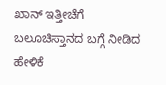ಖಾನ್ ಇತ್ತೀಚೆಗೆ ಬಲೂಚಿಸ್ತಾನದ ಬಗ್ಗೆ ನೀಡಿದ ಹೇಳಿಕೆ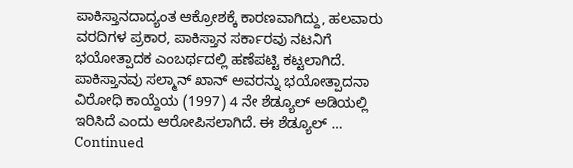ಪಾಕಿಸ್ತಾನದಾದ್ಯಂತ ಆಕ್ರೋಶಕ್ಕೆ ಕಾರಣವಾಗಿದ್ದು, ಹಲವಾರು ವರದಿಗಳ ಪ್ರಕಾರ, ಪಾಕಿಸ್ತಾನ ಸರ್ಕಾರವು ನಟನಿಗೆ ಭಯೋತ್ಪಾದಕ ಎಂಬರ್ಥದಲ್ಲಿ ಹಣೆಪಟ್ಟಿ ಕಟ್ಟಲಾಗಿದೆ. ಪಾಕಿಸ್ತಾನವು ಸಲ್ಮಾನ್ ಖಾನ್ ಅವರನ್ನು ಭಯೋತ್ಪಾದನಾ ವಿರೋಧಿ ಕಾಯ್ದೆಯ (1997) 4 ನೇ ಶೆಡ್ಯೂಲ್‌ ಅಡಿಯಲ್ಲಿ ಇರಿಸಿದೆ ಎಂದು ಆರೋಪಿಸಲಾಗಿದೆ. ಈ ಶೆಡ್ಯೂಲ್‌ … Continued